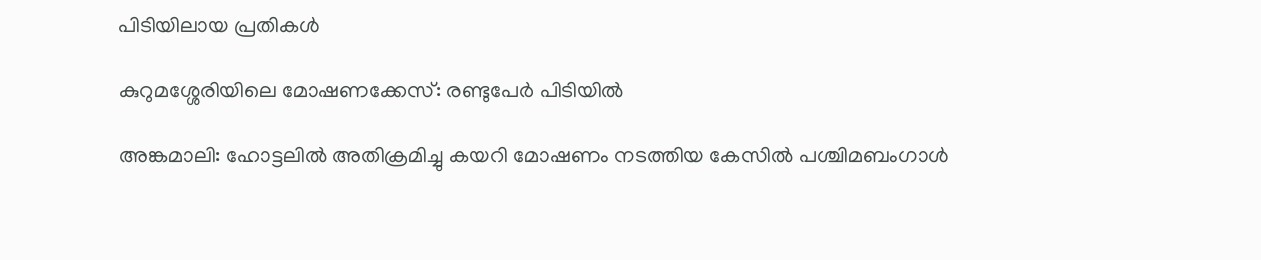പിടിയിലായ പ്രതികൾ

കുറുമശ്ശേരിയിലെ മോഷണക്കേസ്: രണ്ടുപേർ പിടിയിൽ

അങ്കമാലി: ഹോട്ടലിൽ അതിക്രമിച്ചു കയറി മോഷണം നടത്തിയ കേസിൽ പശ്ചിമബംഗാൾ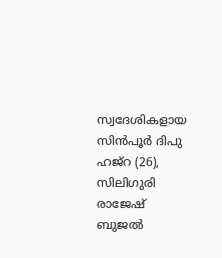സ്വദേശികളായ സിൻപൂർ ദിപു ഹജ്റ (26), സിലിഗുരി രാജേഷ് ബുജൽ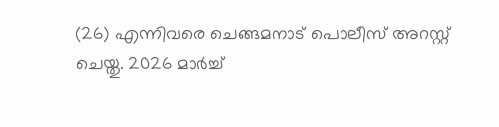(26) എന്നിവരെ ചെങ്ങമനാട് പൊലീസ് അറസ്റ്റ് ചെയ്തു. 2026 മാർച്ച്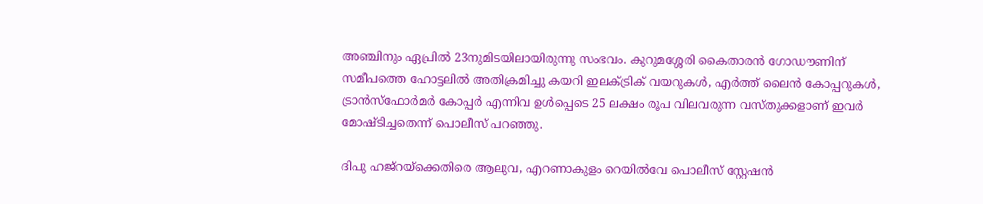അഞ്ചിനും ഏപ്രിൽ 23നുമിടയിലായിരുന്നു സംഭവം. കുറുമശ്ശേരി കൈതാരൻ ഗോഡൗണിന് സമീപത്തെ ഹോട്ടലിൽ അതിക്രമിച്ചു കയറി ഇലക്ട്രിക് വയറുകൾ, എർത്ത് ലൈൻ കോപ്പറുകൾ, ട്രാൻസ്ഫോർമർ കോപ്പർ എന്നിവ ഉൾപ്പെടെ 25 ലക്ഷം രൂപ വിലവരുന്ന വസ്‌തുക്കളാണ് ഇവർ മോഷ്ടിച്ചതെന്ന് പൊലീസ് പറഞ്ഞു.

ദിപു ഹജ്റയ്ക്കെതിരെ ആലുവ, എറണാകുളം റെയിൽവേ പൊലീസ് സ്റ്റേഷൻ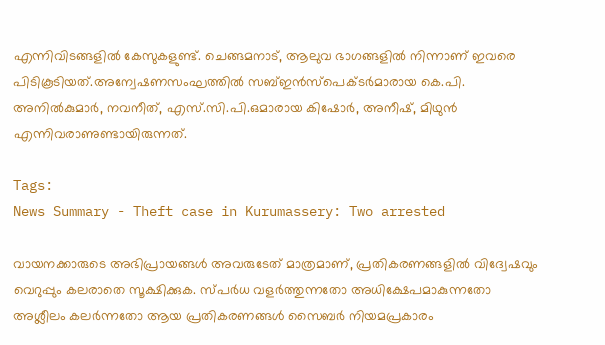എന്നിവിടങ്ങളിൽ കേസുകളുണ്ട്. ചെങ്ങമനാട്, ആലുവ ഭാഗങ്ങളിൽ നിന്നാണ് ഇവരെ പിടികൂടിയത്.അന്വേഷണസംഘത്തിൽ സബ്ഇൻസ്പെക്ടർമാരായ കെ.പി. അനിൽകുമാർ, നവനീത്, എസ്.സി.പി.ഒമാരായ കിഷോർ, അനീഷ്, മിഥുൻ എന്നിവരാണുണ്ടായിരുന്നത്.

Tags:
News Summary - Theft case in Kurumassery: Two arrested

വായനക്കാരുടെ അഭിപ്രായങ്ങള്‍ അവരുടേത് മാത്രമാണ്, പ്രതികരണങ്ങളിൽ വിദ്വേഷവും വെറുപ്പും കലരാതെ സൂക്ഷിക്കുക. സ്പർധ വളർത്തുന്നതോ അധിക്ഷേപമാകുന്നതോ അശ്ലീലം കലർന്നതോ ആയ പ്രതികരണങ്ങൾ സൈബർ നിയമപ്രകാരം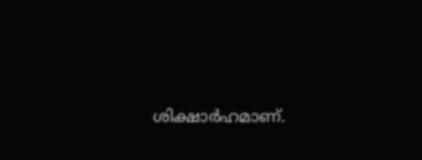ശിക്ഷാർഹമാണ്.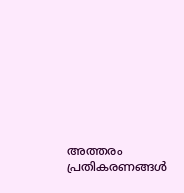അത്തരം പ്രതികരണങ്ങൾ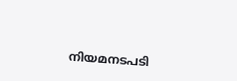നിയമനടപടി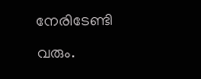നേരിടേണ്ടി വരും.